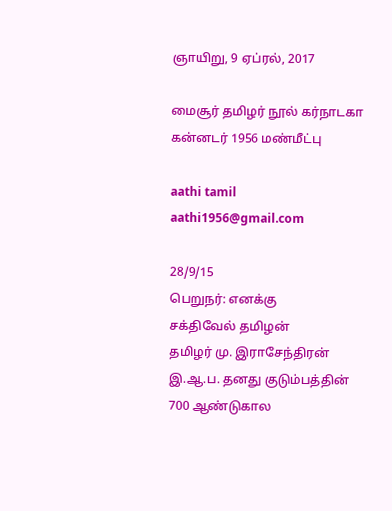ஞாயிறு, 9 ஏப்ரல், 2017

மைசூர் தமிழர் நூல் கர்நாடகா கன்னடர் 1956 மண்மீட்பு

aathi tamil aathi1956@gmail.com

28/9/15
பெறுநர்: எனக்கு
சக்திவேல் தமிழன்
தமிழர் மு. இராசேந்திரன் இ.ஆ.ப. தனது குடும்பத்தின் 700 ஆண்டுகால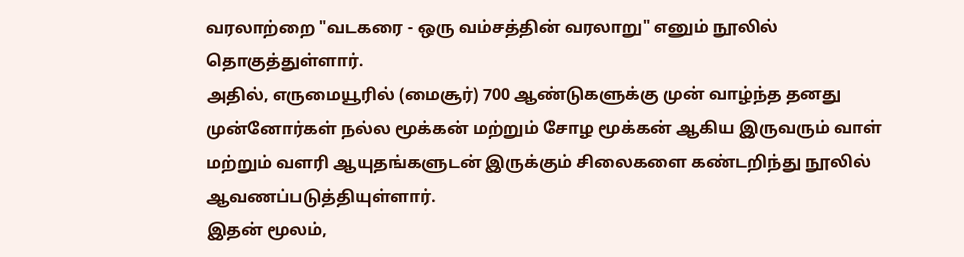வரலாற்றை "வடகரை - ஒரு வம்சத்தின் வரலாறு" எனும் நூலில் தொகுத்துள்ளார்.
அதில், எருமையூரில் (மைசூர்) 700 ஆண்டுகளுக்கு முன் வாழ்ந்த தனது
முன்னோர்கள் நல்ல மூக்கன் மற்றும் சோழ மூக்கன் ஆகிய இருவரும் வாள்
மற்றும் வளரி ஆயுதங்களுடன் இருக்கும் சிலைகளை கண்டறிந்து நூலில்
ஆவணப்படுத்தியுள்ளார்.
இதன் மூலம்,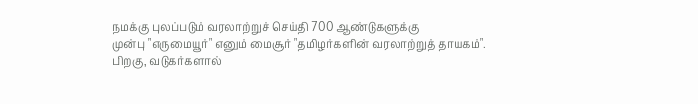நமக்கு புலப்படும் வரலாற்றுச் செய்தி 700 ஆண்டுகளுக்கு
முன்பு "எருமையூர்" எனும் மைசூர் "தமிழர்களின் வரலாற்றுத் தாயகம்".
பிறகு, வடுகர்களால்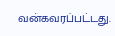வன்கவரப்பட்டது.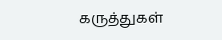கருத்துகள்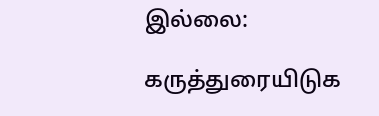இல்லை:

கருத்துரையிடுக